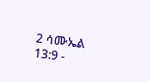2 ሳሙኤል 13:9 -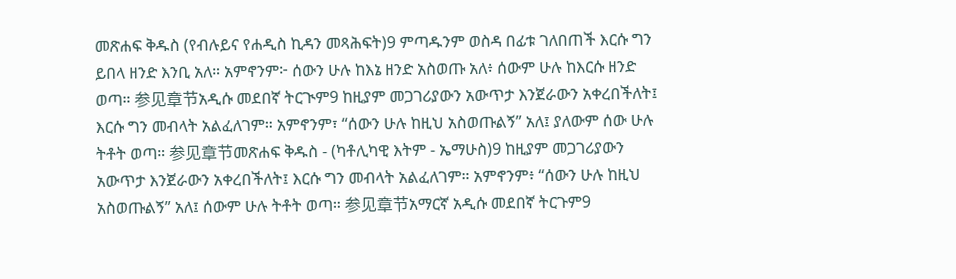መጽሐፍ ቅዱስ (የብሉይና የሐዲስ ኪዳን መጻሕፍት)9 ምጣዱንም ወስዳ በፊቱ ገለበጠች እርሱ ግን ይበላ ዘንድ እንቢ አለ። አምኖንም፦ ሰውን ሁሉ ከእኔ ዘንድ አስወጡ አለ፥ ሰውም ሁሉ ከእርሱ ዘንድ ወጣ። 参见章节አዲሱ መደበኛ ትርጒም9 ከዚያም መጋገሪያውን አውጥታ እንጀራውን አቀረበችለት፤ እርሱ ግን መብላት አልፈለገም። አምኖንም፣ “ሰውን ሁሉ ከዚህ አስወጡልኝ” አለ፤ ያለውም ሰው ሁሉ ትቶት ወጣ። 参见章节መጽሐፍ ቅዱስ - (ካቶሊካዊ እትም - ኤማሁስ)9 ከዚያም መጋገሪያውን አውጥታ እንጀራውን አቀረበችለት፤ እርሱ ግን መብላት አልፈለገም። አምኖንም፥ “ሰውን ሁሉ ከዚህ አስወጡልኝ” አለ፤ ሰውም ሁሉ ትቶት ወጣ። 参见章节አማርኛ አዲሱ መደበኛ ትርጉም9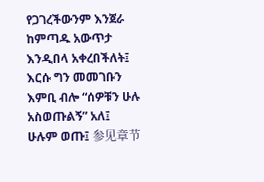የጋገረችውንም እንጀራ ከምጣዱ አውጥታ እንዲበላ አቀረበችለት፤ እርሱ ግን መመገቡን እምቢ ብሎ “ሰዎቹን ሁሉ አስወጡልኝ” አለ፤ ሁሉም ወጡ፤ 参见章节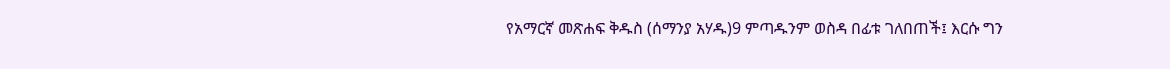የአማርኛ መጽሐፍ ቅዱስ (ሰማንያ አሃዱ)9 ምጣዱንም ወስዳ በፊቱ ገለበጠች፤ እርሱ ግን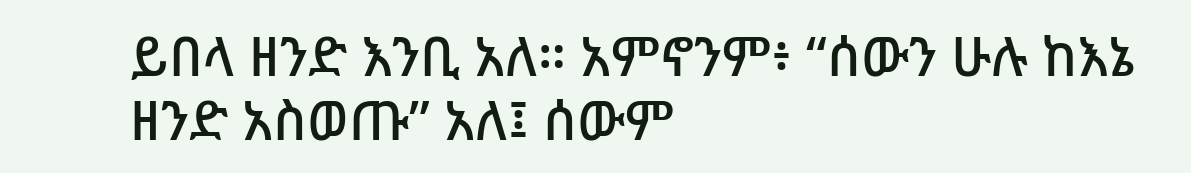ይበላ ዘንድ እንቢ አለ። አምኖንም፥ “ሰውን ሁሉ ከእኔ ዘንድ አስወጡ” አለ፤ ሰውም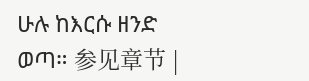ሁሉ ከእርሱ ዘንድ ወጣ። 参见章节 |